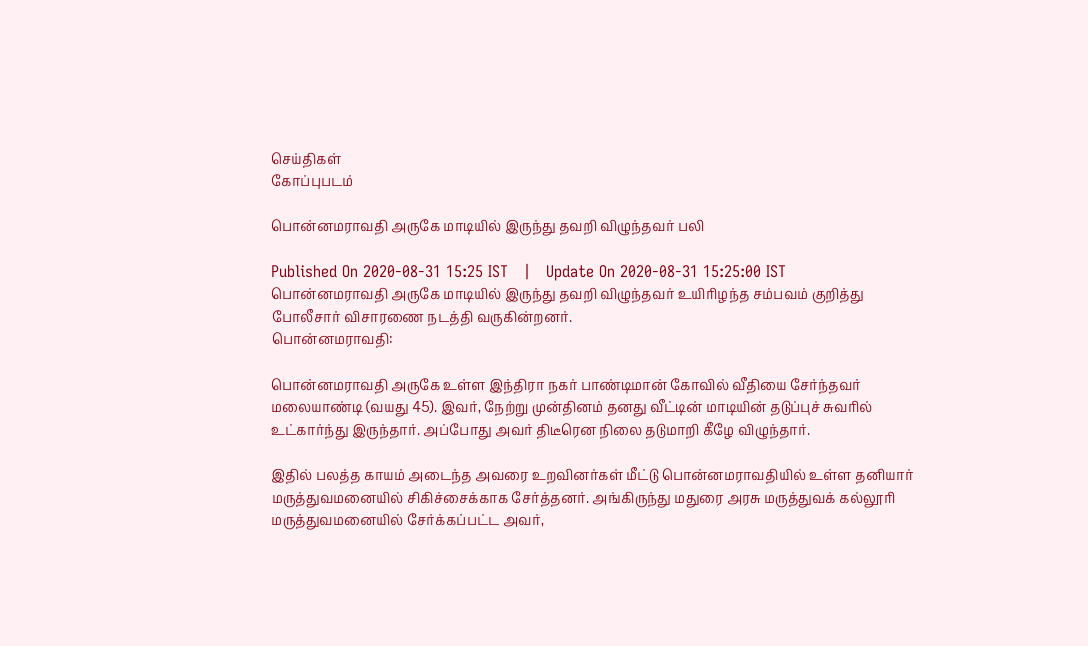செய்திகள்
கோப்புபடம்

பொன்னமராவதி அருகே மாடியில் இருந்து தவறி விழுந்தவர் பலி

Published On 2020-08-31 15:25 IST   |   Update On 2020-08-31 15:25:00 IST
பொன்னமராவதி அருகே மாடியில் இருந்து தவறி விழுந்தவர் உயிரிழந்த சம்பவம் குறித்து போலீசார் விசாரணை நடத்தி வருகின்றனர்.
பொன்னமராவதி:

பொன்னமராவதி அருகே உள்ள இந்திரா நகர் பாண்டிமான் கோவில் வீதியை சேர்ந்தவர் மலையாண்டி (வயது 45). இவர், நேற்று முன்தினம் தனது வீட்டின் மாடியின் தடுப்புச் சுவரில் உட்கார்ந்து இருந்தார். அப்போது அவர் திடீரென நிலை தடுமாறி கீழே விழுந்தார்.

இதில் பலத்த காயம் அடைந்த அவரை உறவினர்கள் மீட்டு பொன்னமராவதியில் உள்ள தனியார் மருத்துவமனையில் சிகிச்சைக்காக சேர்த்தனர். அங்கிருந்து மதுரை அரசு மருத்துவக் கல்லூரி மருத்துவமனையில் சேர்க்கப்பட்ட அவர்,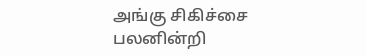அங்கு சிகிச்சை பலனின்றி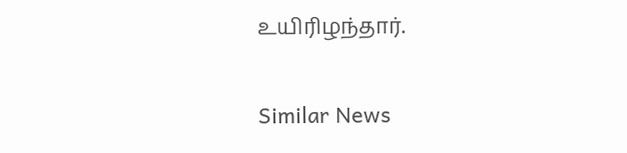உயிரிழந்தார்.

Similar News